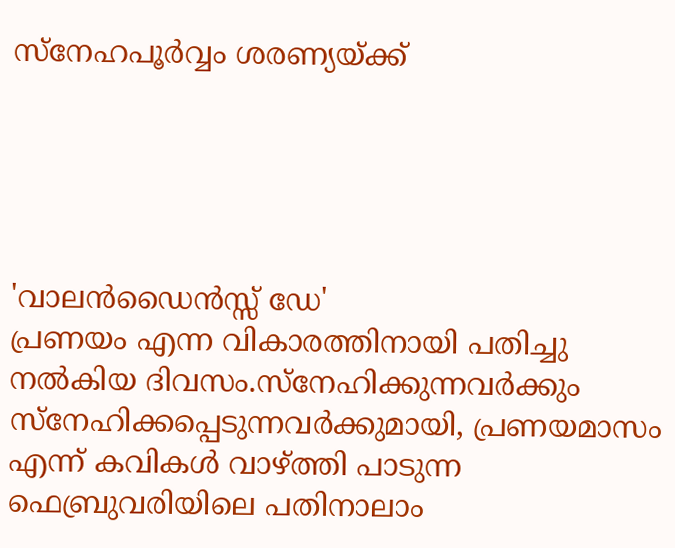സ്നേഹപൂര്‍വ്വം ശരണ്യയ്ക്ക്





'വാലന്‍ഡൈന്‍സ്സ് ഡേ'
പ്രണയം എന്ന വികാരത്തിനായി പതിച്ചു നല്‍കിയ ദിവസം.സ്നേഹിക്കുന്നവര്‍ക്കും സ്നേഹിക്കപ്പെടുന്നവര്‍ക്കുമായി, പ്രണയമാസം എന്ന് കവികള്‍ വാഴ്ത്തി പാടുന്ന ഫെബ്രുവരിയിലെ പതിനാലാം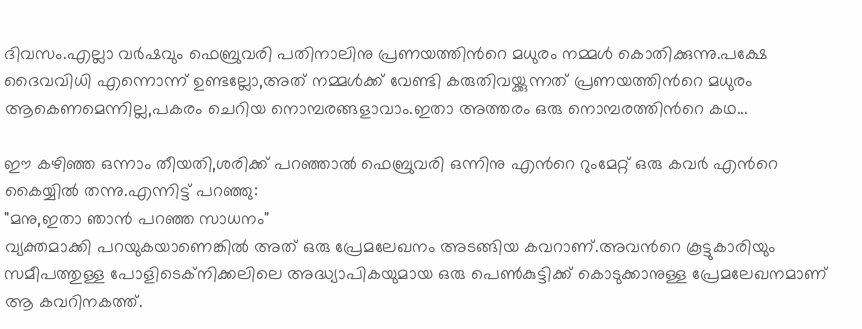ദിവസം.എല്ലാ വര്‍ഷവും ഫെബ്രുവരി പതിനാലിനു പ്രണയത്തിന്‍റെ മധുരം നമ്മള്‍ കൊതിക്കുന്നു.പക്ഷേ ദൈവവിധി എന്നൊന്ന് ഉണ്ടല്ലോ,അത് നമ്മള്‍ക്ക് വേണ്ടി കരുതിവയ്ക്കുന്നത് പ്രണയത്തിന്‍റെ മധുരം ആകെണമെന്നില്ല,പകരം ചെറിയ നൊമ്പരങ്ങളാവാം.ഇതാ അത്തരം ഒരു നൊമ്പരത്തിന്‍റെ കഥ...

ഈ കഴിഞ്ഞ ഒന്നാം തീയതി,ശരിക്ക് പറഞ്ഞാല്‍ ഫെബ്രുവരി ഒന്നിനു എന്‍റെ റുംമേറ്റ് ഒരു കവര്‍ എന്‍റെ കൈയ്യില്‍ തന്നു.എന്നിട്ട് പറഞ്ഞു:
"മനു,ഇതാ ഞാന്‍ പറഞ്ഞ സാധനം"
വ്യക്തമാക്കി പറയുകയാണെങ്കില്‍ അത് ഒരു പ്രേമലേഖനം അടങ്ങിയ കവറാണ്‌.അവന്‍റെ കൂട്ടുകാരിയും സമീപത്തുള്ള പോളിടെക്നിക്കലിലെ അദ്ധ്യാപികയുമായ ഒരു പെണ്‍കുട്ടിക്ക് കൊടുക്കാനുള്ള പ്രേമലേഖനമാണ്‌ ആ കവറിനകത്ത്.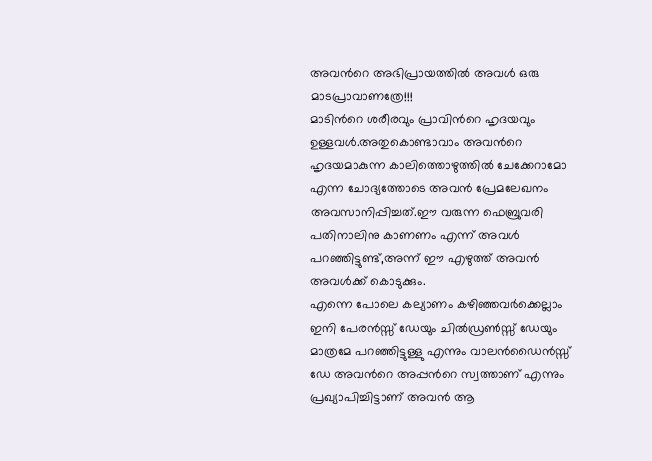അവന്‍റെ അഭിപ്രായത്തില്‍ അവള്‍ ഒരു മാടപ്രാവാണത്രേ!!!
മാടിന്‍റെ ശരീരവും പ്രാവിന്‍റെ ഹൃദയവും ഉള്ളവള്‍.അതുകൊണ്ടാവാം അവന്‍റെ ഹൃദയമാകുന്ന കാലിത്തൊഴുത്തില്‍ ചേക്കേറാമോ എന്ന ചോദ്യത്തോടെ അവന്‍ പ്രേമലേഖനം അവസാനിപ്പിച്ചത്.ഈ വരുന്ന ഫെബ്രുവരി പതിനാലിനു കാണണം എന്ന് അവള്‍ പറഞ്ഞിട്ടുണ്ട്,അന്ന് ഈ എഴുത്ത് അവന്‍ അവള്‍ക്ക് കൊടുക്കും.
എന്നെ പോലെ കല്യാണം കഴിഞ്ഞവര്‍ക്കെല്ലാം ഇനി പേരന്‍സ്സ് ഡേയും ചില്‍ഡ്രണ്‍സ്സ് ഡേയും മാത്രമേ പറഞ്ഞിട്ടുള്ളു എന്നും വാലന്‍ഡൈന്‍സ്സ് ഡേ അവന്‍റെ അപ്പന്‍റെ സ്വത്താണ്‌ എന്നും പ്രഖ്യാപിച്ചിട്ടാണ്‌ അവന്‍ ആ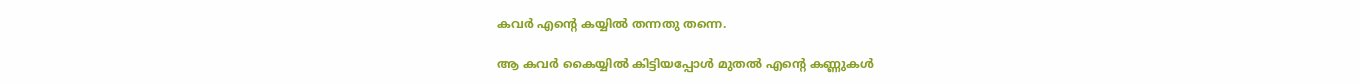കവര്‍ എന്‍റെ കയ്യില്‍ തന്നതു തന്നെ.

ആ കവര്‍ കൈയ്യില്‍ കിട്ടിയപ്പോള്‍ മുതല്‍ എന്‍റെ കണ്ണുകള്‍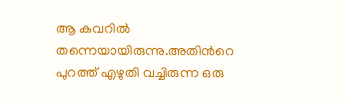ആ കവറില്‍ തന്നെയായിരുന്നു.അതിന്‍റെ പുറത്ത് എഴുതി വച്ചിരുന്ന ഒരു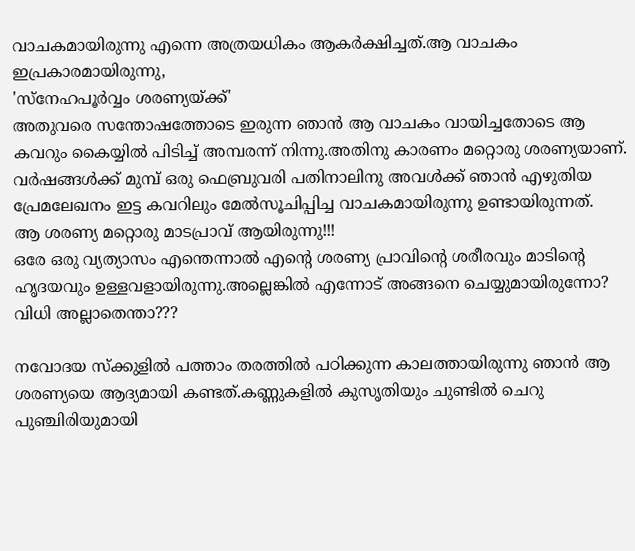വാചകമായിരുന്നു എന്നെ അത്രയധികം ആകര്‍ക്ഷിച്ചത്.ആ വാചകം ഇപ്രകാരമായിരുന്നു,
'സ്നേഹപൂര്‍വ്വം ശരണ്യയ്ക്ക്'
അതുവരെ സന്തോഷത്തോടെ ഇരുന്ന ഞാന്‍ ആ വാചകം വായിച്ചതോടെ ആ കവറും കൈയ്യില്‍ പിടിച്ച് അമ്പരന്ന് നിന്നു.അതിനു കാരണം മറ്റൊരു ശരണ്യയാണ്‌. വര്‍ഷങ്ങള്‍ക്ക് മുമ്പ് ഒരു ഫെബ്രുവരി പതിനാലിനു അവള്‍ക്ക് ഞാന്‍ എഴുതിയ പ്രേമലേഖനം ഇട്ട കവറിലും മേല്‍സൂചിപ്പിച്ച വാചകമായിരുന്നു ഉണ്ടായിരുന്നത്.
ആ ശരണ്യ മറ്റൊരു മാടപ്രാവ് ആയിരുന്നു!!!
ഒരേ ഒരു വ്യത്യാസം എന്തെന്നാല്‍ എന്‍റെ ശരണ്യ പ്രാവിന്‍റെ ശരീരവും മാടിന്‍റെ ഹൃദയവും ഉള്ളവളായിരുന്നു.അല്ലെങ്കില്‍ എന്നോട് അങ്ങനെ ചെയ്യുമായിരുന്നോ?
വിധി അല്ലാതെന്താ???

നവോദയ സ്ക്കുളില്‍ പത്താം തരത്തില്‍ പഠിക്കുന്ന കാലത്തായിരുന്നു ഞാന്‍ ആ ശരണ്യയെ ആദ്യമായി കണ്ടത്.കണ്ണുകളില്‍ കുസൃതിയും ചുണ്ടില്‍ ചെറു പുഞ്ചിരിയുമായി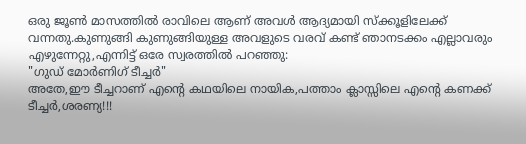ഒരു ജൂണ്‍ മാസത്തില്‍ രാവിലെ ആണ്‌ അവള്‍ ആദ്യമായി സ്ക്കൂളിലേക്ക് വന്നതു.കുണുങ്ങി കുണുങ്ങിയുള്ള അവളുടെ വരവ് കണ്ട് ഞാനടക്കം എല്ലാവരും എഴുന്നേറ്റു,എന്നിട്ട് ഒരേ സ്വരത്തില്‍ പറഞ്ഞു:
"ഗുഡ് മോര്‍ണിഗ് ടീച്ചര്‍"
അതേ,ഈ ടീച്ചറാണ്‌ എന്‍റെ കഥയിലെ നായിക,പത്താം ക്ലാസ്സിലെ എന്‍റെ കണക്ക് ടീച്ചര്‍,ശരണ്യ!!!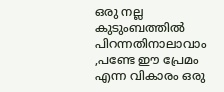ഒരു നല്ല കുടുംബത്തില്‍ പിറന്നതിനാലാവാം ,പണ്ടേ ഈ പ്രേമം എന്ന വികാരം ഒരു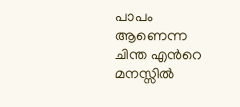പാപം ആണെന്ന ചിന്ത എന്‍റെ മനസ്സില്‍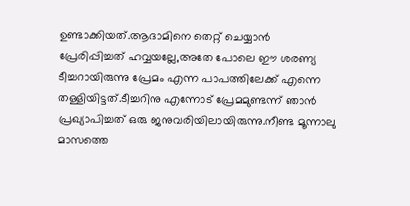ഉണ്ടാക്കിയത്.ആദാമിനെ തെറ്റ് ചെയ്യാന്‍ പ്രേരിപ്പിച്ചത് ഹവ്വയല്ലേ,അതേ പോലെ ഈ ശരണ്യ ടീച്ചറായിരുന്നു പ്രേമം എന്ന പാപത്തിലേക്ക് എന്നെ തള്ളിയിട്ടത്.ടീച്ചറിനു എന്നോട് പ്രേമമുണ്ടന്ന് ഞാന്‍ പ്രഖ്യാപിച്ചത് ഒരു ജനുവരിയിലായിരുന്നു.നീണ്ട മൂന്നാലു മാസത്തെ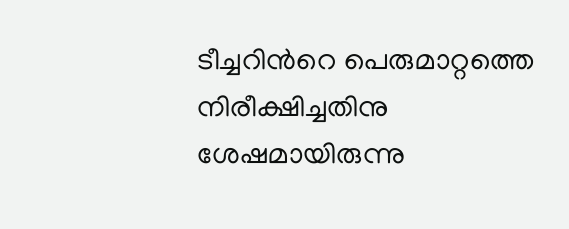ടീച്ചറിന്‍റെ പെരുമാറ്റത്തെ നിരീക്ഷിച്ചതിനു ശേഷമായിരുന്നു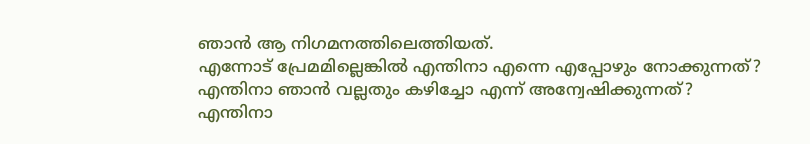ഞാന്‍ ആ നിഗമനത്തിലെത്തിയത്.
എന്നോട് പ്രേമമില്ലെങ്കില്‍ എന്തിനാ എന്നെ എപ്പോഴും നോക്കുന്നത്?
എന്തിനാ ഞാന്‍ വല്ലതും കഴിച്ചോ എന്ന് അന്വേഷിക്കുന്നത്?
എന്തിനാ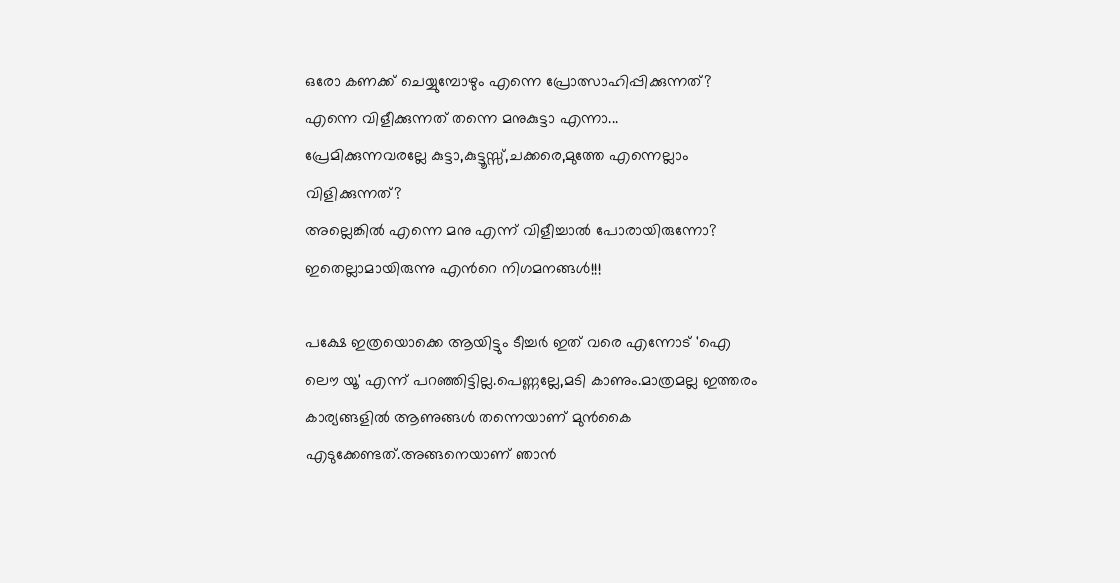ഒരോ കണക്ക് ചെയ്യുമ്പോഴും എന്നെ പ്രോത്സാഹിപ്പിക്കുന്നത്?
എന്നെ വിളീക്കുന്നത് തന്നെ മനുകുട്ടാ എന്നാ...
പ്രേമിക്കുന്നവരല്ലേ കുട്ടാ,കുട്ടൂസ്സ്,ചക്കരെ,മുത്തേ എന്നെല്ലാം വിളിക്കുന്നത്?
അല്ലെങ്കില്‍ എന്നെ മനു എന്ന് വിളീച്ചാല്‍ പോരായിരുന്നോ?
ഇതെല്ലാമായിരുന്നു എന്‍റെ നിഗമനങ്ങള്‍!!!

പക്ഷേ ഇത്രയൊക്കെ ആയിട്ടും ടീച്ചര്‍ ഇത് വരെ എന്നോട് 'ഐ ലൌ യൂ' എന്ന് പറഞ്ഞിട്ടില്ല.പെണ്ണല്ലേ,മടി കാണും.മാത്രമല്ല ഇത്തരം കാര്യങ്ങളില്‍ ആണുങ്ങള്‍ തന്നെയാണ്‌ മുന്‍കൈ എടുക്കേണ്ടത്.അങ്ങനെയാണ്‌ ഞാന്‍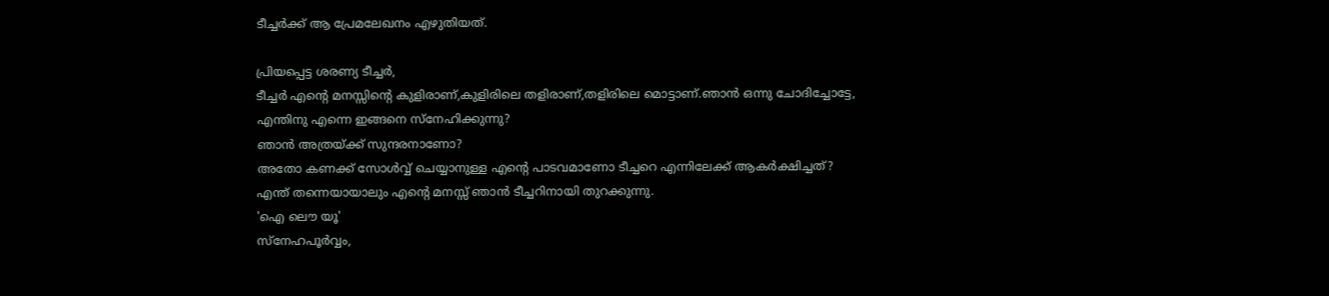ടീച്ചര്‍ക്ക് ആ പ്രേമലേഖനം എഴുതിയത്.

പ്രിയപ്പെട്ട ശരണ്യ ടീച്ചര്‍,
ടീച്ചര്‍ എന്‍റെ മനസ്സിന്‍റെ കുളിരാണ്‌,കുളിരിലെ തളിരാണ്,തളിരിലെ മൊട്ടാണ്.ഞാന്‍ ഒന്നു ചോദിച്ചോട്ടേ,
എന്തിനു എന്നെ ഇങ്ങനെ സ്നേഹിക്കുന്നു?
ഞാന്‍ അത്രയ്ക്ക് സുന്ദരനാണോ?
അതോ കണക്ക് സോള്‍വ്വ് ചെയ്യാനുള്ള എന്‍റെ പാടവമാണോ ടീച്ചറെ എന്നിലേക്ക് ആകര്‍ക്ഷിച്ചത്?
എന്ത് തന്നെയായാലും എന്‍റെ മനസ്സ് ഞാന്‍ ടീച്ചറിനായി തുറക്കുന്നു.
'ഐ ലൌ യൂ'
സ്നേഹപൂര്‍വ്വം,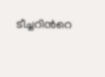ടീച്ചറിന്‍റെ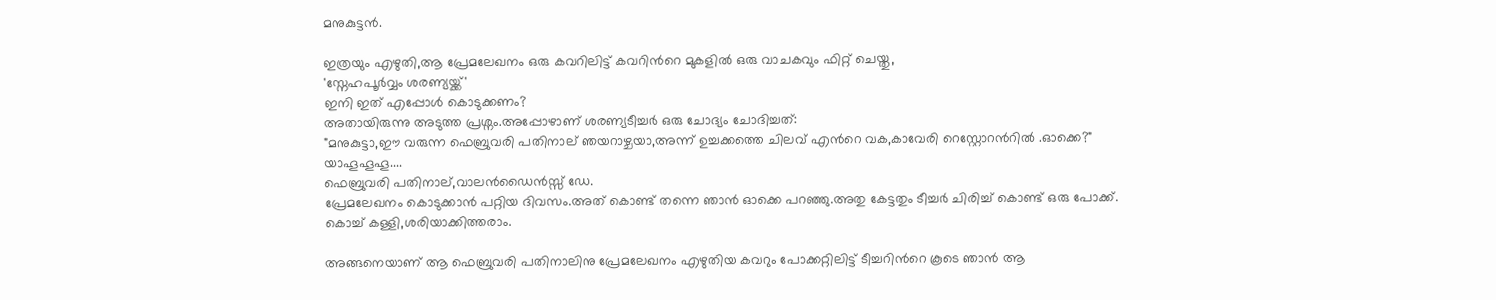മനുകുട്ടന്‍.

ഇത്രയും എഴുതി,ആ പ്രേമലേഖനം ഒരു കവറിലിട്ട് കവറിന്‍റെ മുകളില്‍ ഒരു വാചകവും ഫിറ്റ് ചെയ്തു,
'സ്നേഹപൂര്‍വ്വം ശരണ്യയ്ക്ക്'
ഇനി ഇത് എപ്പോള്‍ കൊടുക്കണം?
അതായിരുന്നു അടുത്ത പ്രശ്നം.അപ്പോഴാണ്‌ ശരണ്യടീച്ചര്‍ ഒരു ചോദ്യം ചോദിച്ചത്:
"മനുകുട്ടാ,ഈ വരുന്ന ഫെബ്രുവരി പതിനാല്‌ ഞയറാഴ്ചയാ,അന്ന് ഉച്ചക്കത്തെ ചിലവ് എന്‍റെ വക,കാവേരി റെസ്റ്റോറന്‍റില്‍ .ഓക്കെ?"
യാഹൂഹൂഹൂ....
ഫെബ്രുവരി പതിനാല്,വാലന്‍ഡൈന്‍സ്സ് ഡേ.
പ്രേമലേഖനം കൊടുക്കാന്‍ പറ്റിയ ദിവസം.അത് കൊണ്ട് തന്നെ ഞാന്‍ ഓക്കെ പറഞ്ഞു.അതു കേട്ടതും ടീച്ചര്‍ ചിരിച്ച് കൊണ്ട് ഒരു പോക്ക്.
കൊച്ച് കള്ളി,ശരിയാക്കിത്തരാം.

അങ്ങനെയാണ്‌ ആ ഫെബ്രുവരി പതിനാലിനു പ്രേമലേഖനം എഴുതിയ കവറും പോക്കറ്റിലിട്ട് ടീച്ചറിന്‍റെ കൂടെ ഞാന്‍ ആ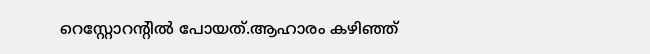റെസ്റ്റോറന്‍റില്‍ പോയത്.ആഹാരം കഴിഞ്ഞ്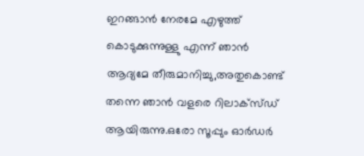ഇറങ്ങാന്‍ നേരമേ എഴുത്ത് കൊടുക്കുന്നുള്ളു എന്ന് ഞാന്‍ ആദ്യമേ തീരുമാനിച്ചു,അതുകൊണ്ട് തന്നെ ഞാന്‍ വളരെ റിലാക്സ്ഡ് ആയിരുന്നു.ഒരോ സൂപ്പും ഓര്‍ഡര്‍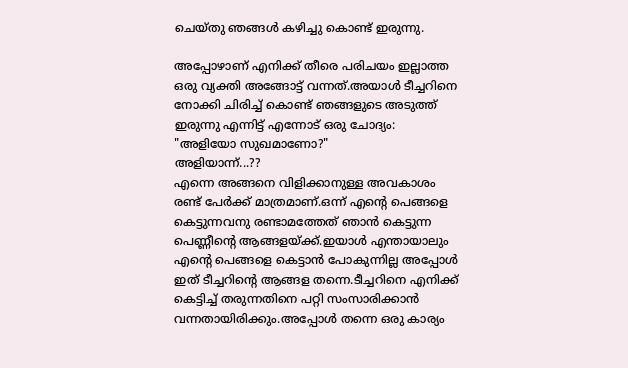ചെയ്തു ഞങ്ങള്‍ കഴിച്ചു കൊണ്ട് ഇരുന്നു.

അപ്പോഴാണ്‌ എനിക്ക് തീരെ പരിചയം ഇല്ലാത്ത ഒരു വ്യക്തി അങ്ങോട്ട് വന്നത്.അയാള്‍ ടീച്ചറിനെ നോക്കി ചിരിച്ച് കൊണ്ട് ഞങ്ങളുടെ അടുത്ത് ഇരുന്നു എന്നിട്ട് എന്നോട് ഒരു ചോദ്യം:
"അളിയോ സുഖമാണോ?"
അളിയാന്ന്...??
എന്നെ അങ്ങനെ വിളിക്കാനുള്ള അവകാശം രണ്ട് പേര്‍ക്ക് മാത്രമാണ്.ഒന്ന് എന്‍റെ പെങ്ങളെ കെട്ടുന്നവനു രണ്ടാമത്തേത് ഞാന്‍ കെട്ടുന്ന പെണ്ണീന്‍റെ ആങ്ങളയ്ക്ക്.ഇയാള്‍ എന്തായാലും എന്‍റെ പെങ്ങളെ കെട്ടാന്‍ പോകുന്നില്ല അപ്പോള്‍ ഇത് ടീച്ചറിന്‍റെ ആങ്ങള തന്നെ.ടീച്ചറിനെ എനിക്ക് കെട്ടിച്ച് തരുന്നതിനെ പറ്റി സംസാരിക്കാന്‍ വന്നതായിരിക്കും.അപ്പോള്‍ തന്നെ ഒരു കാര്യം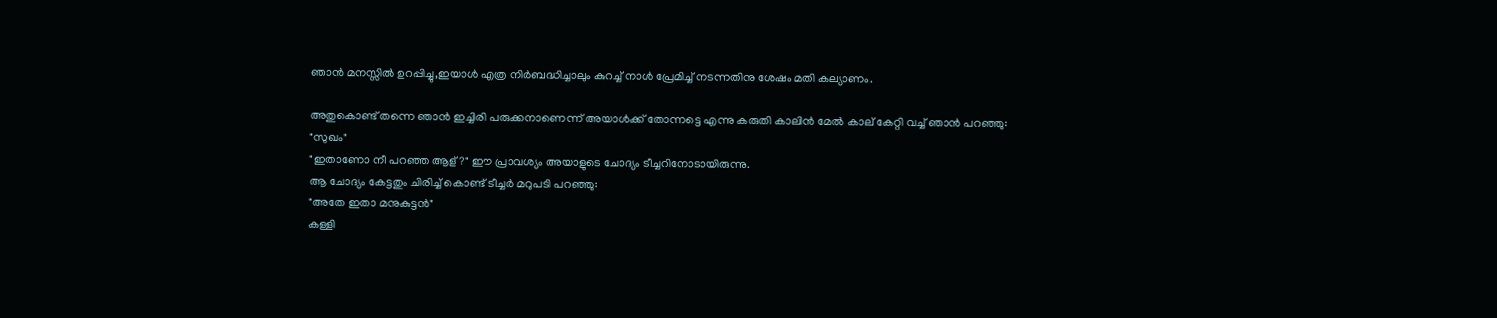ഞാന്‍ മനസ്സില്‍ ഉറപ്പിച്ചു,ഇയാള്‍ എത്ര നിര്‍ബദ്ധിച്ചാലും കുറച്ച് നാള്‍ പ്രേമിച്ച് നടന്നതിനു ശേഷം മതി കല്യാണം.

അതുകൊണ്ട് തന്നെ ഞാന്‍ ഇച്ചിരി പരുക്കനാണെന്ന് അയാള്‍ക്ക് തോന്നട്ടെ എന്നു കരുതി കാലിന്‍ മേല്‍ കാല്‌ കേറ്റി വച്ച് ഞാന്‍ പറഞ്ഞു:
"സുഖം"
"ഇതാണോ നീ പറഞ്ഞ ആള്?" ഈ പ്രാവശ്യം അയാളുടെ ചോദ്യം ടീച്ചറിനോടായിരുന്നു.
ആ ചോദ്യം കേട്ടതും ചിരിച്ച് കൊണ്ട് ടീച്ചര്‍ മറുപടി പറഞ്ഞു:
"അതേ ഇതാ മനുകുട്ടന്‍"
കള്ളി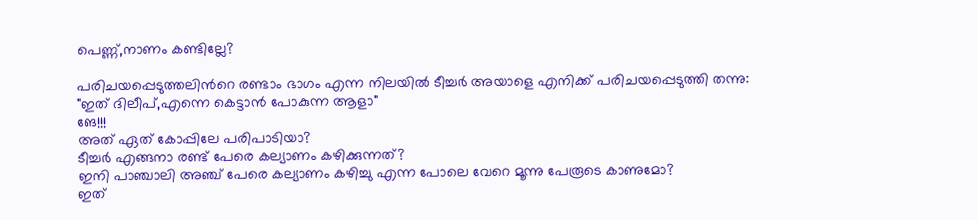പെണ്ണ്‌,നാണം കണ്ടില്ലേ?

പരിചയപ്പെടുത്തലിന്‍റെ രണ്ടാം ഭാഗം എന്ന നിലയില്‍ ടീച്ചര്‍ അയാളെ എനിക്ക് പരിചയപ്പെടുത്തി തന്നു:
"ഇത് ദിലീപ്,എന്നെ കെട്ടാന്‍ പോകുന്ന ആളാ"
ങേ!!!
അത് ഏത് കോപ്പിലേ പരിപാടിയാ?
ടീച്ചര്‍ എങ്ങനാ രണ്ട് പേരെ കല്യാണം കഴിക്കുന്നത്?
ഇനി പാഞ്ചാലി അഞ്ച് പേരെ കല്യാണം കഴിച്ചു എന്ന പോലെ വേറെ മൂന്നു പേരൂടെ കാണുമോ?
ഇത്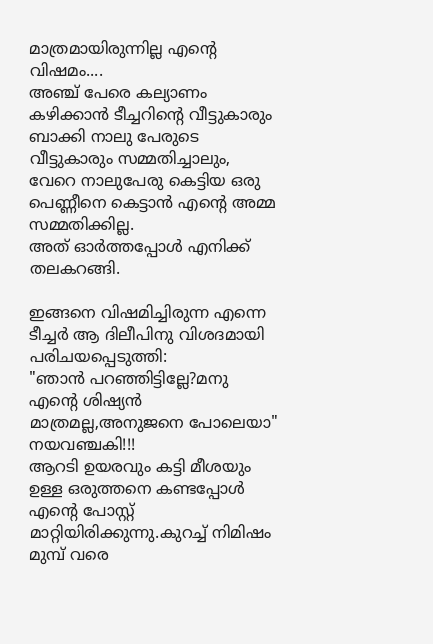മാത്രമായിരുന്നില്ല എന്‍റെ വിഷമം....
അഞ്ച് പേരെ കല്യാണം കഴിക്കാന്‍ ടീച്ചറിന്‍റെ വീട്ടുകാരും ബാക്കി നാലു പേരുടെ വീട്ടുകാരും സമ്മതിച്ചാലും, വേറെ നാലുപേരു കെട്ടിയ ഒരു പെണ്ണീനെ കെട്ടാന്‍ എന്‍റെ അമ്മ സമ്മതിക്കില്ല.
അത് ഓര്‍ത്തപ്പോള്‍ എനിക്ക് തലകറങ്ങി.

ഇങ്ങനെ വിഷമിച്ചിരുന്ന എന്നെ ടീച്ചര്‍ ആ ദിലീപിനു വിശദമായി പരിചയപ്പെടുത്തി:
"ഞാന്‍ പറഞ്ഞിട്ടില്ലേ?മനു എന്‍റെ ശിഷ്യന്‍ മാത്രമല്ല,അനുജനെ പോലെയാ"
നയവഞ്ചകി!!!
ആറടി ഉയരവും കട്ടി മീശയും ഉള്ള ഒരുത്തനെ കണ്ടപ്പോള്‍ എന്‍റെ പോസ്റ്റ് മാറ്റിയിരിക്കുന്നു.കുറച്ച് നിമിഷം മുമ്പ് വരെ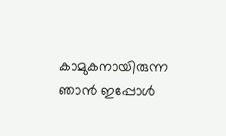കാമുകനായിരുന്ന ഞാന്‍ ഇപ്പോള്‍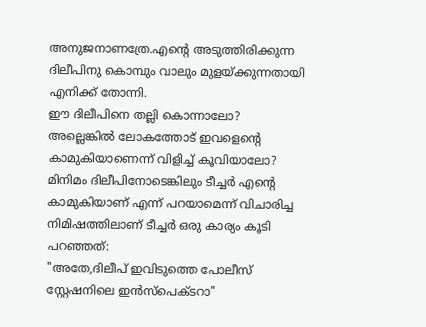അനുജനാണത്രേ.എന്‍റെ അടുത്തിരിക്കുന്ന ദിലീപിനു കൊമ്പും വാലും മുളയ്ക്കുന്നതായി എനിക്ക് തോന്നി.
ഈ ദിലീപിനെ തല്ലി കൊന്നാലോ?
അല്ലെങ്കില്‍ ലോകത്തോട് ഇവളെന്‍റെ കാമുകിയാണെന്ന് വിളിച്ച് കൂവിയാലോ?
മിനിമം ദിലീപിനോടെങ്കിലും ടീച്ചര്‍ എന്‍റെ കാമുകിയാണ്‌ എന്ന് പറയാമെന്ന് വിചാരിച്ച നിമിഷത്തിലാണ്‌ ടീച്ചര്‍ ഒരു കാര്യം കൂടി പറഞ്ഞത്:
"അതേ,ദിലീപ് ഇവിടുത്തെ പോലീസ് സ്റ്റേഷനിലെ ഇന്‍സ്പെക്ടറാ"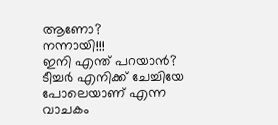ആണോ?
നന്നായി!!!
ഇനി എന്ത് പറയാന്‍?
ടീച്ചര്‍ എനിക്ക് ചേച്ചിയേ പോലെയാണ്‌ എന്ന വാചകം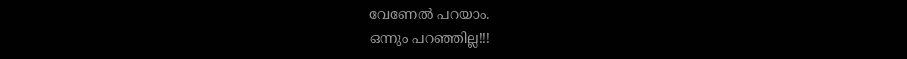വേണേല്‍ പറയാം.
ഒന്നും പറഞ്ഞില്ല!!!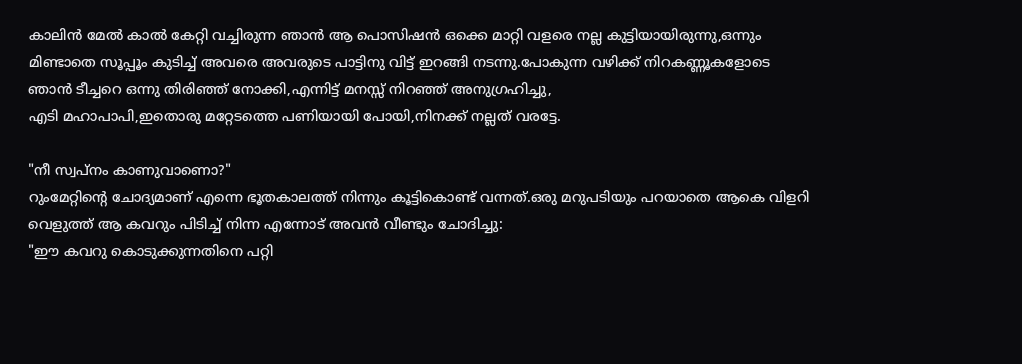കാലിന്‍ മേല്‍ കാല്‍ കേറ്റി വച്ചിരുന്ന ഞാന്‍ ആ പൊസിഷന്‍ ഒക്കെ മാറ്റി വളരെ നല്ല കുട്ടിയായിരുന്നു,ഒന്നും മിണ്ടാതെ സൂപ്പൂം കുടിച്ച് അവരെ അവരുടെ പാട്ടിനു വിട്ട് ഇറങ്ങി നടന്നു.പോകുന്ന വഴിക്ക് നിറകണ്ണൂകളോടെ ഞാന്‍ ടീച്ചറെ ഒന്നു തിരിഞ്ഞ് നോക്കി,എന്നിട്ട് മനസ്സ് നിറഞ്ഞ് അനുഗ്രഹിച്ചു,
എടി മഹാപാപി,ഇതൊരു മറ്റേടത്തെ പണിയായി പോയി,നിനക്ക് നല്ലത് വരട്ടേ.

"നീ സ്വപ്നം കാണുവാണൊ?"
റുംമേറ്റിന്‍റെ ചോദ്യമാണ്‌ എന്നെ ഭൂതകാലത്ത് നിന്നും കൂട്ടികൊണ്ട് വന്നത്.ഒരു മറുപടിയും പറയാതെ ആകെ വിളറി വെളുത്ത് ആ കവറും പിടിച്ച് നിന്ന എന്നോട് അവന്‍ വീണ്ടും ചോദിച്ചു:
"ഈ കവറു കൊടുക്കുന്നതിനെ പറ്റി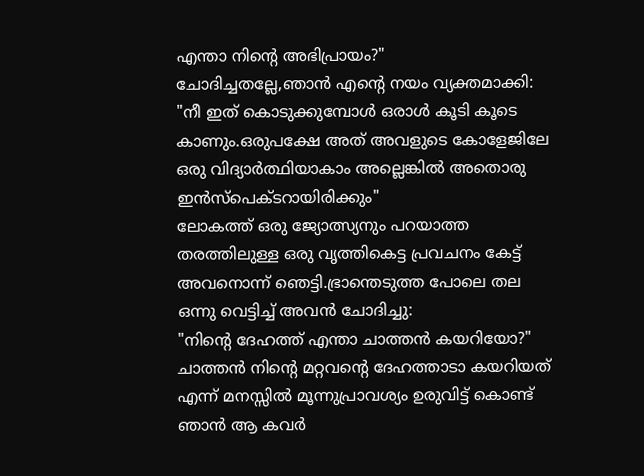എന്താ നിന്‍റെ അഭിപ്രായം?"
ചോദിച്ചതല്ലേ,ഞാന്‍ എന്‍റെ നയം വ്യക്തമാക്കി:
"നീ ഇത് കൊടുക്കുമ്പോള്‍ ഒരാള്‍ കൂടി കൂടെ കാണും.ഒരുപക്ഷേ അത് അവളുടെ കോളേജിലേ ഒരു വിദ്യാര്‍ത്ഥിയാകാം അല്ലെങ്കില്‍ അതൊരു ഇന്‍സ്പെക്ടറായിരിക്കും"
ലോകത്ത് ഒരു ജ്യോത്സ്യനും പറയാത്ത തരത്തിലുള്ള ഒരു വൃത്തികെട്ട പ്രവചനം കേട്ട് അവനൊന്ന് ഞെട്ടി.ഭ്രാന്തെടുത്ത പോലെ തല ഒന്നു വെട്ടിച്ച് അവന്‍ ചോദിച്ചു:
"നിന്‍റെ ദേഹത്ത് എന്താ ചാത്തന്‍ കയറിയോ?"
ചാത്തന്‍ നിന്‍റെ മറ്റവന്‍റെ ദേഹത്താടാ കയറിയത് എന്ന് മനസ്സില്‍ മൂന്നുപ്രാവശ്യം ഉരുവിട്ട് കൊണ്ട് ഞാന്‍ ആ കവര്‍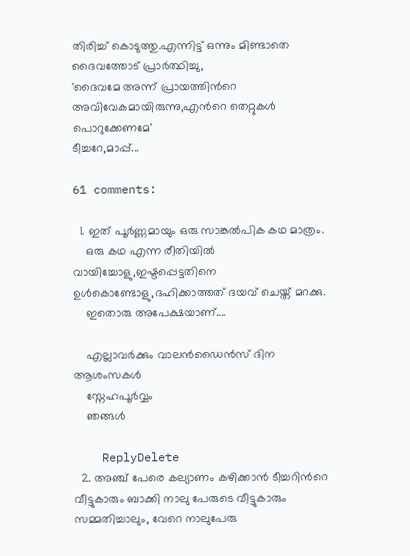തിരിച്ച് കൊടുത്തു.എന്നിട്ട് ഒന്നും മിണ്ടാതെ ദൈവത്തോട് പ്രാര്‍ത്ഥിച്ചു,
'ദൈവമേ അന്ന് പ്രായത്തിന്‍റെ അവിവേകമായിരുന്നു,എന്‍റെ തെറ്റുകള്‍ പൊറുക്കേണമേ'
ടീച്ചറേ,മാപ്പ്...

61 comments:

  1. ഇത് പൂര്‍ണ്ണമായും ഒരു സാങ്കല്‍പിക കഥ മാത്രം.
    ഒരു കഥ എന്ന രീതിയില്‍ വായിച്ചോളു,ഇഷ്ടപ്പെട്ടതിനെ ഉള്‍കൊണ്ടോളു,ദഹിക്കാത്തത് ദയവ് ചെയ്ത് മറക്കു.
    ഇതൊരു അപേക്ഷയാണ്....

    എല്ലാവര്‍ക്കും വാലന്‍ഡൈന്‍സ് ദിന ആശംസകള്‍
    സ്നേഹപൂര്‍വ്വം
    ഞങ്ങള്‍

    ReplyDelete
  2. അഞ്ച് പേരെ കല്യാണം കഴിക്കാന്‍ ടീച്ചറിന്‍റെ വീട്ടുകാരും ബാക്കി നാലു പേരുടെ വീട്ടുകാരും സമ്മതിച്ചാലും, വേറെ നാലുപേരു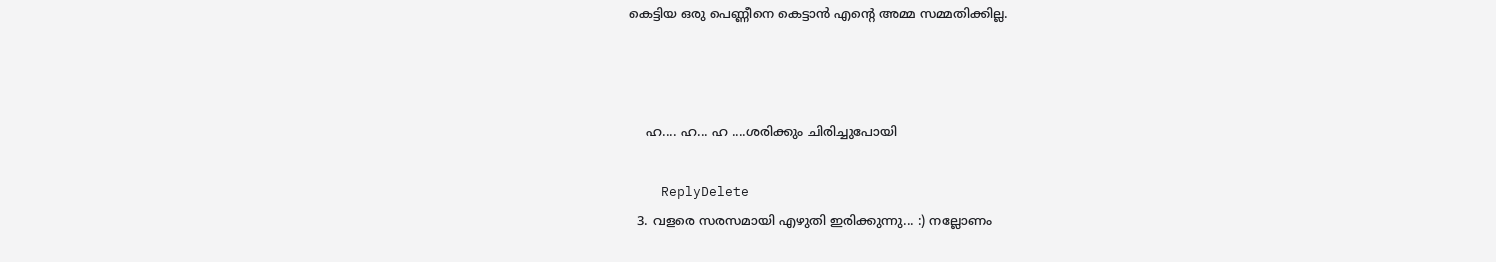കെട്ടിയ ഒരു പെണ്ണീനെ കെട്ടാന്‍ എന്‍റെ അമ്മ സമ്മതിക്കില്ല.



    ഹ.... ഹ... ഹ ....ശരിക്കും ചിരിച്ചുപോയി

    ReplyDelete
  3. വളരെ സരസമായി എഴുതി ഇരിക്കുന്നു... :) നല്ലോണം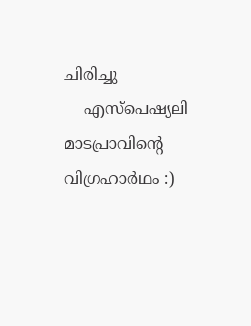ചിരിച്ചു
    എസ്പെഷ്യലി മാടപ്രാവിന്റെ വിഗ്രഹാര്‍ഥം :)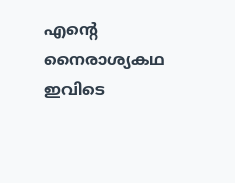എന്റെ നൈരാശ്യകഥ ഇവിടെ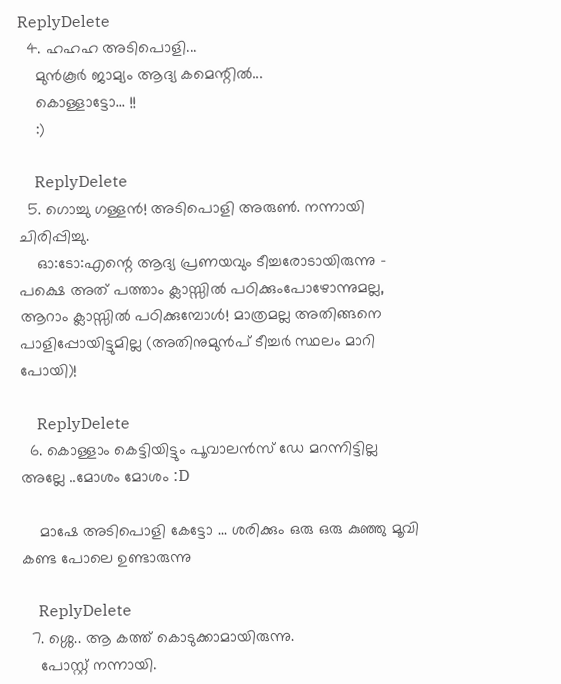ReplyDelete
  4. ഹഹഹ അടിപൊളി...
    മുന്‍‌കൂര്‍ ജാമ്യം ആദ്യ കമെന്റില്‍...
    കൊള്ളാട്ടോ... !!
    :)

    ReplyDelete
  5. ഗൊച്ചു ഗള്ളന്‍! അടിപൊളി അരുണ്‍. നന്നായി ചിരിപ്പിച്ചു.
    ഓ:ടോ:എന്റെ ആദ്യ പ്രണയവും ടീച്ചരോടായിരുന്നു - പക്ഷെ അത് പത്താം ക്ലാസ്സില്‍ പഠിക്കുംപോഴോന്നുമല്ല, ആറാം ക്ലാസ്സില്‍ പഠിക്കുമ്പോള്‍! മാത്രമല്ല അതിങ്ങനെ പാളിപ്പോയിട്ടുമില്ല (അതിനുമുന്‍പ്‌ ടീച്ചര്‍ സ്ഥലം മാറി പോയി)!

    ReplyDelete
  6. കൊള്ളാം കെട്ടിയിട്ടും പൂവാലന്‍സ് ഡേ മറന്നിട്ടില്ല അല്ലേ ..മോശം മോശം :D

    മാഷേ അടിപൊളി കേട്ടോ ... ശരിക്കും ഒരു ഒരു കുഞ്ഞു മൂവി കണ്ട പോലെ ഉണ്ടാരുന്നു

    ReplyDelete
  7. ശ്ശെ.. ആ കത്ത് കൊടുക്കാമായിരുന്നു.
    പോസ്റ്റ് നന്നായി.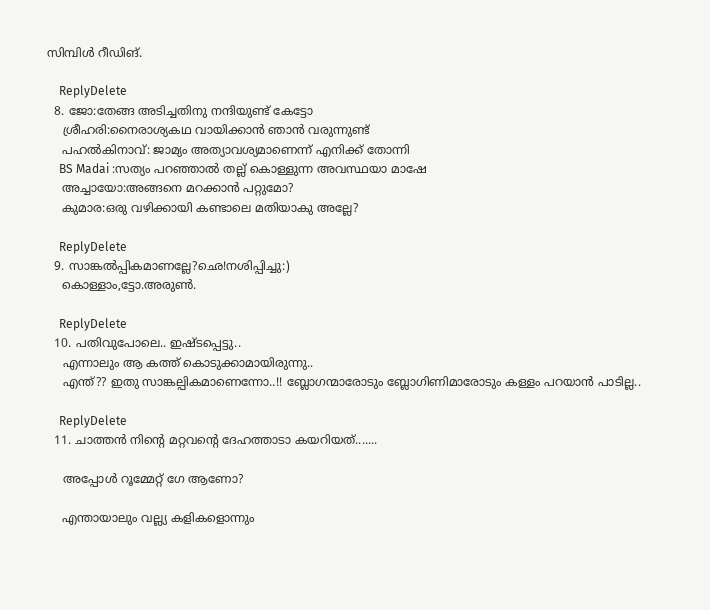സിമ്പിള്‍ റീഡിങ്.

    ReplyDelete
  8. ജോ:തേങ്ങ അടിച്ചതിനു നന്ദിയുണ്ട് കേട്ടോ
    ശ്രീഹരി:നൈരാശ്യകഥ വായിക്കാന്‍ ഞാന്‍ വരുന്നുണ്ട്
    പഹല്‍കിനാവ്: ജാമ്യം അത്യാവശ്യമാണെന്ന് എനിക്ക് തോന്നി
    BS Madai :സത്യം പറഞ്ഞാല്‍ തല്ല്‌ കൊള്ളുന്ന അവസ്ഥയാ മാഷേ
    അച്ചായോ:അങ്ങനെ മറക്കാന്‍ പറ്റുമോ?
    കുമാര:ഒരു വഴിക്കായി കണ്ടാലെ മതിയാകു അല്ലേ?

    ReplyDelete
  9. സാങ്കൽ‌പ്പികമാണല്ലേ?ഛെ!നശിപ്പിച്ചു:)
    കൊള്ളാം,ട്ടോ.അരുൺ.

    ReplyDelete
  10. പതിവുപോലെ.. ഇഷ്ടപ്പെട്ടു..
    എന്നാലും ആ കത്ത് കൊടുക്കാമായിരുന്നു..
    എന്ത്?? ഇതു സാങ്കല്പികമാണെന്നോ..!! ബ്ലോഗന്മാരോടും ബ്ലോഗിണിമാരോടും കള്ളം പറയാന്‍ പാടില്ല..

    ReplyDelete
  11. ചാത്തന്‍ നിന്‍റെ മറ്റവന്‍റെ ദേഹത്താടാ കയറിയത്.......

    അപ്പോള്‍ റൂമ്മേറ്റ് ഗേ ആണോ?

    എന്തായാലും വല്ല്യ കളികളൊന്നും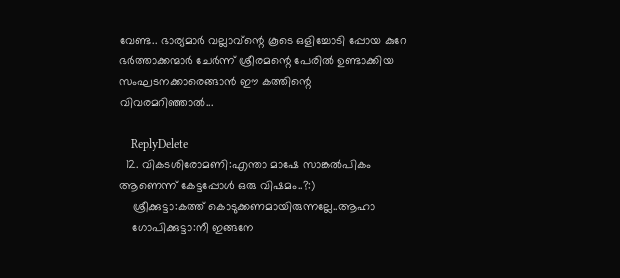വേണ്ട.. ഭാര്യമാര്‍ വല്ലാവ്ന്റെ കൂടെ ഒളിച്ചോടി പ്പോയ കുറേ ഭര്‍ത്താക്കന്മാര്‍ ചേര്‍ന്ന് ശ്രീരമന്റെ പേരില്‍ ഉണ്ടാക്കിയ സംഘടനക്കാരെങ്ങാന്‍ ഈ കത്തിന്റെ വിവരമറിഞ്ഞാല്‍...

    ReplyDelete
  12. വികടശിരോമണി:എന്താ മാഷേ സാങ്കല്‍പികം ആണെന്ന് കേട്ടപ്പോള്‍ ഒരു വിഷമം..?:)
    ശ്രീക്കുട്ടാ:കത്ത് കൊടുക്കണമായിരുന്നല്ലേ..ആഹാ
    ഗോപിക്കുട്ടാ:നീ ഇങ്ങനേ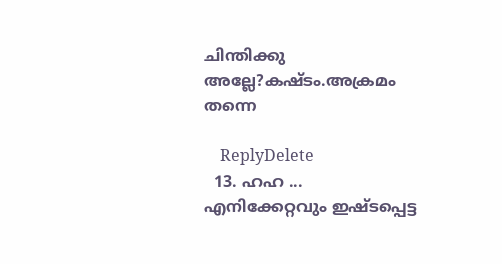ചിന്തിക്കു അല്ലേ?കഷ്ടം.അക്രമം തന്നെ

    ReplyDelete
  13. ഹഹ ... എനിക്കേറ്റവും ഇഷ്ടപ്പെട്ട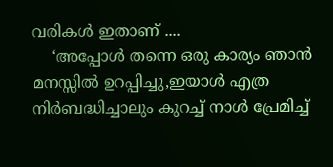വരികള്‍ ഇതാണ് ....
    ‘അപ്പോള്‍ തന്നെ ഒരു കാര്യം ഞാന്‍ മനസ്സില്‍ ഉറപ്പിച്ചു,ഇയാള്‍ എത്ര നിര്‍ബദ്ധിച്ചാലും കുറച്ച് നാള്‍ പ്രേമിച്ച്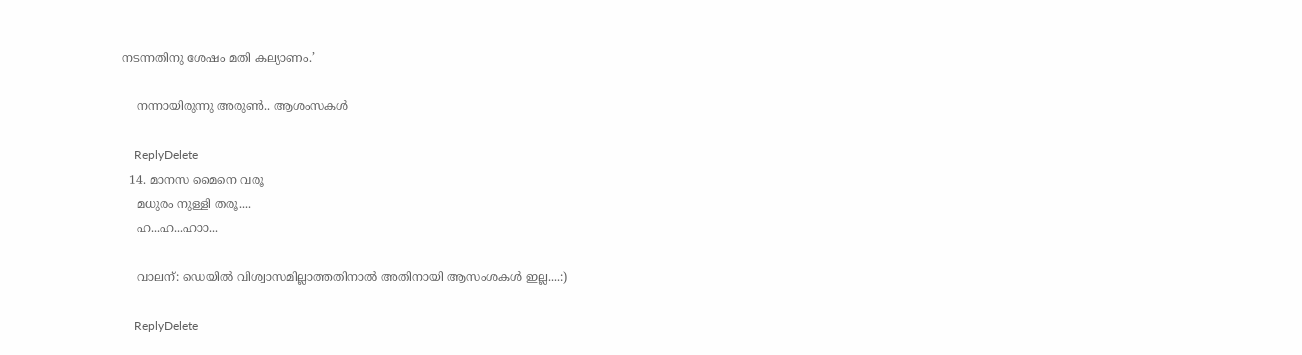നടന്നതിനു ശേഷം മതി കല്യാണം.’

    നന്നായിരുന്നു അരുണ്‍.. ആശംസകള്‍

    ReplyDelete
  14. മാനസ മൈനെ വരൂ
    മധുരം നുള്ളി തരൂ....
    ഹ...ഹ...ഹാ‍ാ...

    വാലന്: ഡെയിൽ വിശ്വാസമില്ലാത്തതിനാൽ അതിനായി ആസംശകൾ ഇല്ല....:)

    ReplyDelete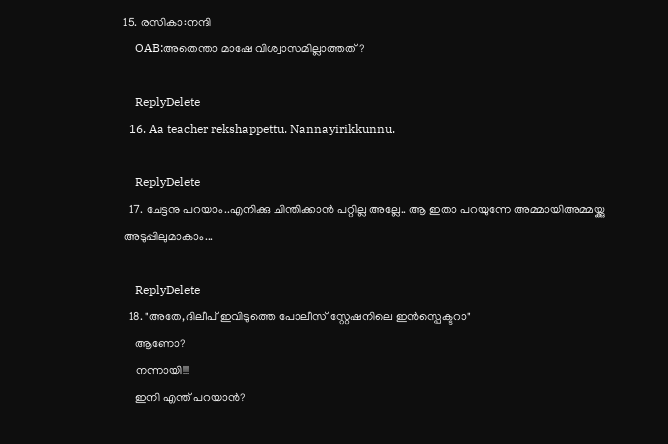15. രസികാ:നന്ദി
    OAB:അതെന്താ മാഷേ വിശ്വാസമില്ലാത്തത്?

    ReplyDelete
  16. Aa teacher rekshappettu. Nannayirikkunnu.

    ReplyDelete
  17. ചേട്ടനു പറയാം..എനിക്കു ചിന്തിക്കാന്‍ പറ്റില്ല അല്ലേ.. ആ ഇതാ പറയുന്നേ അമ്മായിഅമ്മയ്ക്കു അടുപ്പിലുമാകാം...

    ReplyDelete
  18. "അതേ,ദിലീപ് ഇവിടുത്തെ പോലീസ് സ്റ്റേഷനിലെ ഇന്‍സ്പെക്ടറാ"
    ആണോ?
    നന്നായി!!!
    ഇനി എന്ത് പറയാന്‍?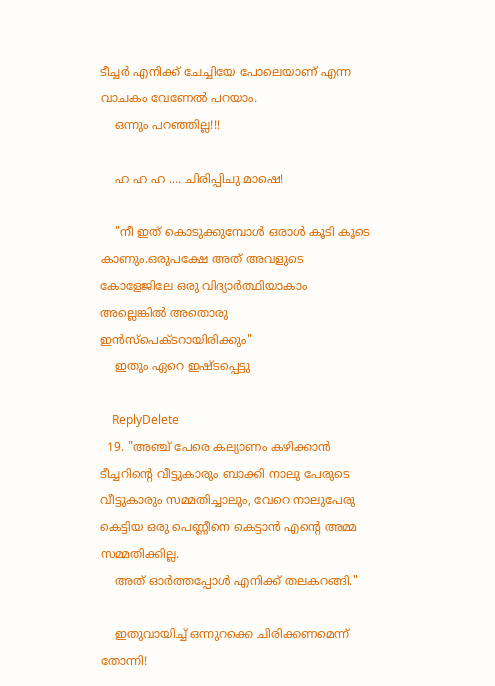ടീച്ചര്‍ എനിക്ക് ചേച്ചിയേ പോലെയാണ്‌ എന്ന വാചകം വേണേല്‍ പറയാം.
    ഒന്നും പറഞ്ഞില്ല!!!

    ഹ ഹ ഹ .... ചിരിപ്പിചു മാഷെ!

    "നീ ഇത് കൊടുക്കുമ്പോള്‍ ഒരാള്‍ കൂടി കൂടെ കാണും.ഒരുപക്ഷേ അത് അവളുടെ കോളേജിലേ ഒരു വിദ്യാര്‍ത്ഥിയാകാം അല്ലെങ്കില്‍ അതൊരു ഇന്‍സ്പെക്ടറായിരിക്കും"
    ഇതും ഏറെ ഇഷ്‌ടപ്പെട്ടു

    ReplyDelete
  19. "അഞ്ച് പേരെ കല്യാണം കഴിക്കാന്‍ ടീച്ചറിന്‍റെ വീട്ടുകാരും ബാക്കി നാലു പേരുടെ വീട്ടുകാരും സമ്മതിച്ചാലും, വേറെ നാലുപേരു കെട്ടിയ ഒരു പെണ്ണീനെ കെട്ടാന്‍ എന്‍റെ അമ്മ സമ്മതിക്കില്ല.
    അത് ഓര്‍ത്തപ്പോള്‍ എനിക്ക് തലകറങ്ങി."

    ഇതുവായിച്ച് ഒന്നുറക്കെ ചിരിക്കണമെന്ന് തോന്നി!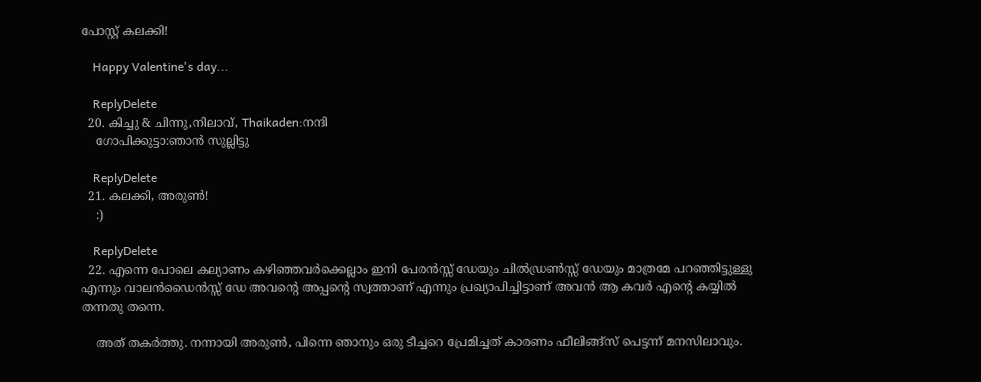പോസ്റ്റ് കലക്കി!

    Happy Valentine's day...

    ReplyDelete
  20. കിച്ചു & ചിന്നു,നിലാവ്, Thaikaden:നന്ദി
    ഗോപിക്കുട്ടാ:ഞാന്‍ സുല്ലിട്ടു

    ReplyDelete
  21. കലക്കി, അരുണ്‍!
    :)

    ReplyDelete
  22. എന്നെ പോലെ കല്യാണം കഴിഞ്ഞവര്‍ക്കെല്ലാം ഇനി പേരന്‍സ്സ് ഡേയും ചില്‍ഡ്രണ്‍സ്സ് ഡേയും മാത്രമേ പറഞ്ഞിട്ടുള്ളു എന്നും വാലന്‍ഡൈന്‍സ്സ് ഡേ അവന്‍റെ അപ്പന്‍റെ സ്വത്താണ്‌ എന്നും പ്രഖ്യാപിച്ചിട്ടാണ്‌ അവന്‍ ആ കവര്‍ എന്‍റെ കയ്യില്‍ തന്നതു തന്നെ.

    അത് തകര്‍ത്തു. നന്നായി അരുണ്‍, പിന്നെ ഞാനും ഒരു ടീച്ചറെ പ്രേമിച്ചത് കാരണം ഫീലിങ്ങ്സ് പെട്ടന്ന് മനസിലാവും.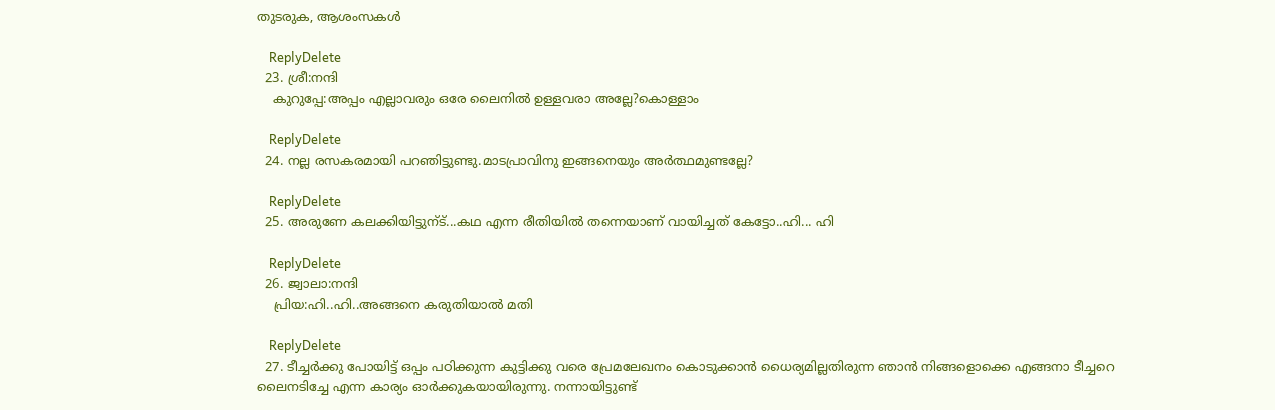തുടരുക, ആശംസകള്‍

    ReplyDelete
  23. ശ്രീ:നന്ദി
    കുറുപ്പേ:അപ്പം എല്ലാവരും ഒരേ ലൈനില്‍ ഉള്ളവരാ അല്ലേ?കൊള്ളാം

    ReplyDelete
  24. നല്ല രസകരമായി പറഞിട്ടുണ്ടു.മാടപ്രാവിനു ഇങ്ങനെയും അര്‍ത്ഥമുണ്ടല്ലേ?

    ReplyDelete
  25. അരുണേ കലക്കിയിട്ടുന്ട്...കഥ എന്ന രീതിയില്‍ തന്നെയാണ് വായിച്ചത് കേട്ടോ..ഹി... ഹി

    ReplyDelete
  26. ജ്വാലാ:നന്ദി
    പ്രിയ:ഹി..ഹി..അങ്ങനെ കരുതിയാല്‍ മതി

    ReplyDelete
  27. ടീച്ചർക്കു പോയിട്ട്‌ ഒപ്പം പഠിക്കുന്ന കുട്ടിക്കു വരെ പ്രേമലേഖനം കൊടുക്കാൻ ധൈര്യമില്ലതിരുന്ന ഞാൻ നിങ്ങളൊക്കെ എങ്ങനാ ടീച്ചറെ ലൈനടിച്ചേ എന്ന കാര്യം ഓർക്കുകയായിരുന്നു. നന്നായിട്ടുണ്ട്‌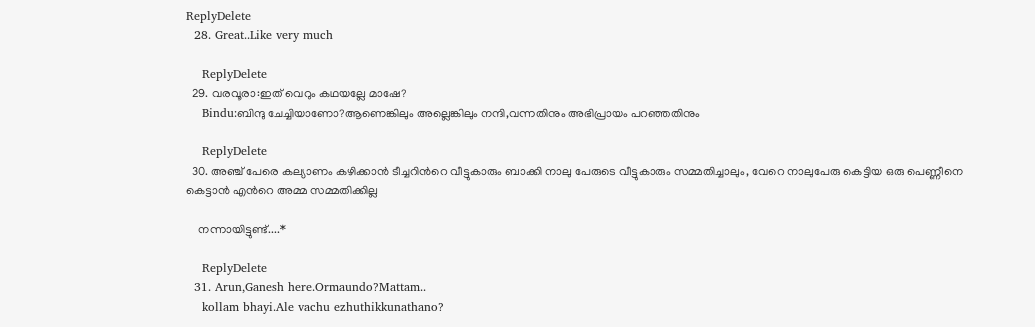ReplyDelete
  28. Great..Like very much

    ReplyDelete
  29. വരവൂരാ:ഇത് വെറും കഥയല്ലേ മാഷേ?
    Bindu:ബിന്ദു ചേച്ചിയാണോ?ആണെങ്കിലും അല്ലെങ്കിലും നന്ദി,വന്നതിനും അഭിപ്രായം പറഞ്ഞതിനും

    ReplyDelete
  30. അഞ്ച് പേരെ കല്യാണം കഴിക്കാന്‍ ടീച്ചറിന്‍റെ വീട്ടുകാരും ബാക്കി നാലു പേരുടെ വീട്ടുകാരും സമ്മതിച്ചാലും, വേറെ നാലുപേരു കെട്ടിയ ഒരു പെണ്ണീനെ കെട്ടാന്‍ എന്‍റെ അമ്മ സമ്മതിക്കില്ല

    നന്നായിട്ടുണ്ട്....*

    ReplyDelete
  31. Arun,Ganesh here.Ormaundo?Mattam..
    kollam bhayi.Ale vachu ezhuthikkunathano?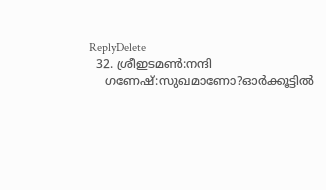ReplyDelete
  32. ശ്രീഇടമണ്‍:നന്ദി
    ഗണേഷ്:സുഖമാണോ?ഓര്‍ക്കൂട്ടില്‍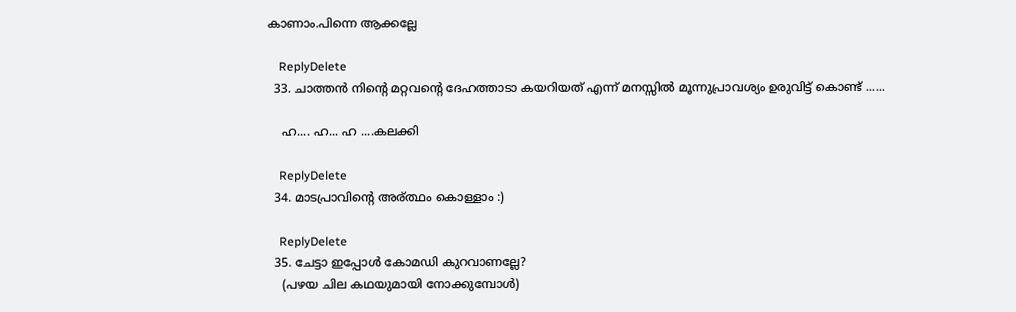കാണാം.പിന്നെ ആക്കല്ലേ

    ReplyDelete
  33. ചാത്തന്‍ നിന്‍റെ മറ്റവന്‍റെ ദേഹത്താടാ കയറിയത് എന്ന് മനസ്സില്‍ മൂന്നുപ്രാവശ്യം ഉരുവിട്ട് കൊണ്ട് ......

    ഹ.... ഹ... ഹ ....കലക്കി

    ReplyDelete
  34. മാടപ്രാവിന്റെ അര്ത്ഥം കൊള്ളാം :)

    ReplyDelete
  35. ചേട്ടാ ഇപ്പോള്‍ കോമഡി കുറവാണല്ലേ?
    (പഴയ ചില കഥയുമായി നോക്കുമ്പോള്‍)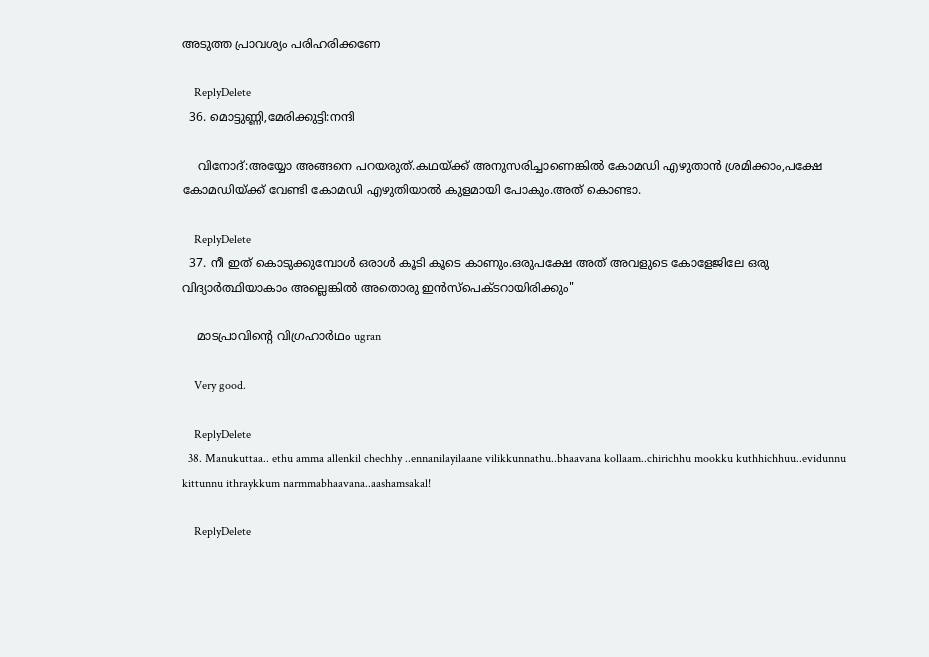അടുത്ത പ്രാവശ്യം പരിഹരിക്കണേ

    ReplyDelete
  36. മൊട്ടുണ്ണി,മേരിക്കുട്ടി:നന്ദി

    വിനോദ്:അയ്യോ അങ്ങനെ പറയരുത്.കഥയ്ക്ക് അനുസരിച്ചാണെങ്കില്‍ കോമഡി എഴുതാന്‍ ശ്രമിക്കാം,പക്ഷേ കോമഡിയ്ക്ക് വേണ്ടി കോമഡി എഴുതിയാല്‍ കുളമായി പോകും.അത് കൊണ്ടാ.

    ReplyDelete
  37. നീ ഇത് കൊടുക്കുമ്പോള്‍ ഒരാള്‍ കൂടി കൂടെ കാണും.ഒരുപക്ഷേ അത് അവളുടെ കോളേജിലേ ഒരു വിദ്യാര്‍ത്ഥിയാകാം അല്ലെങ്കില്‍ അതൊരു ഇന്‍സ്പെക്ടറായിരിക്കും"

    മാടപ്രാവിന്റെ വിഗ്രഹാര്‍ഥം ugran

    Very good.

    ReplyDelete
  38. Manukuttaa.. ethu amma allenkil chechhy ..ennanilayilaane vilikkunnathu..bhaavana kollaam..chirichhu mookku kuthhichhuu..evidunnu kittunnu ithraykkum narmmabhaavana..aashamsakal!

    ReplyDelete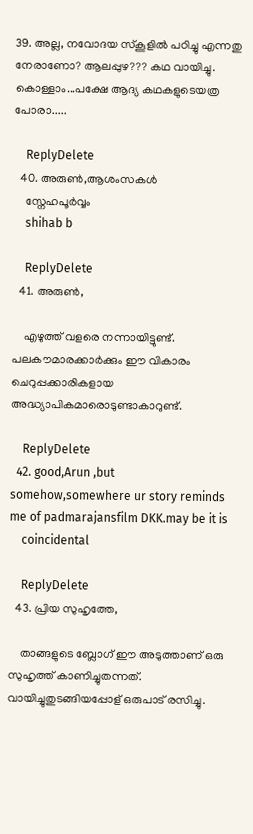39. അല്ല, നവോദയ സ്കൂളിൽ പഠിച്ചു എന്നതു നേരാണോ? ആലപ്പുഴ??? കഥ വായിച്ചു. കൊള്ളാം...പക്ഷേ ആദ്യ കഥകളുടെയത്ര പോരാ.....

    ReplyDelete
  40. അരുണ്‍,ആശംസകള്‍
    സ്നേഹപൂര്‍വ്വം
    shihab b

    ReplyDelete
  41. അരുൺ,

    എഴുത്ത്‌ വളരെ നന്നായിട്ടുണ്ട്‌. പലകൗമാരക്കാർക്കും ഈ വികാരം ചെറുപ്പക്കാരികളായ അദ്ധ്യാപികമാരൊടുണ്ടാകാറുണ്ട്‌.

    ReplyDelete
  42. good,Arun ,but somehow,somewhere ur story reminds me of padmarajansfilm DKK.may be it is
    coincidental

    ReplyDelete
  43. പ്രിയ സുഹൃത്തേ,

    താങ്ങളുടെ ബ്ലോഗ് ഈ അടുത്താണ് ഒരു സുഹൃത്ത് കാണിച്ചുതന്നത്. വായിച്ചുതുടങ്ങിയപ്പോള് ഒരുപാട് രസിച്ചു.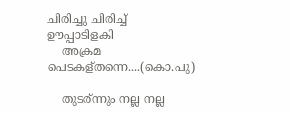ചിരിച്ചു ചിരിച്ച് ഊപ്പാടിളകി
    അക്രമ പെടകള്തന്നെ....(കൊ.പു)

    തുടര്ന്നും നല്ല നല്ല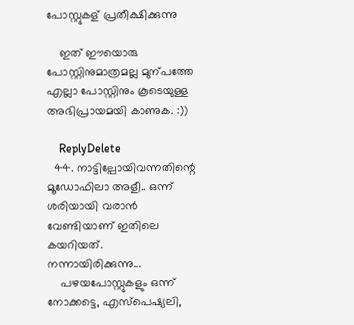പോസ്റ്റുകള് പ്രതീക്ഷിക്കുന്നു

    ഇത് ഈയൊരു പോസ്റ്റിനുമാത്രമല്ല മുന്പത്തേ എല്ലാ പോസ്റ്റിനും കൂടെയുള്ള അഭിപ്രായമയി കാണുക. :))

    ReplyDelete
  44. നാട്ടില്പോയിവന്നതിന്റെ മൂഡോഫിലാ അളീ.. ഒന്ന് ശരിയായി വരാന്‍ വേണ്ടിയാണ് ഇതിലെ കയറിയത്. നന്നായിരിക്കുന്നു...
    പഴയപോസ്റ്റുകളും ഒന്ന് നോക്കട്ടെ, എസ്പെഷ്യലി,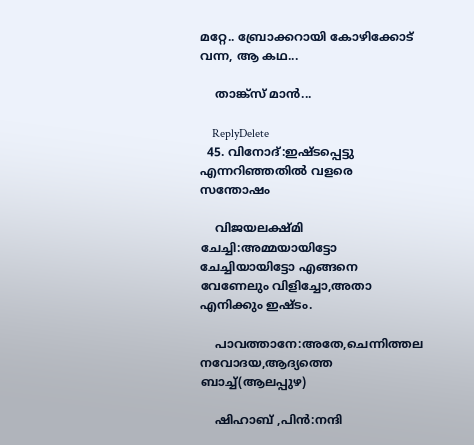മറ്റേ.. ബ്രോക്കറായി കോഴിക്കോട് വന്ന, ആ കഥ...

    താങ്ക്സ് മാന്‍...

    ReplyDelete
  45. വിനോദ്:ഇഷ്ടപ്പെട്ടു എന്നറിഞ്ഞതില്‍ വളരെ സന്തോഷം

    വിജയലക്ഷ്മി ചേച്ചി:അമ്മയായിട്ടോ ചേച്ചിയായിട്ടോ എങ്ങനെ വേണേലും വിളിച്ചോ,അതാ എനിക്കും ഇഷ്ടം.

    പാവത്താനേ:അതേ,ചെന്നിത്തല നവോദയ,ആദ്യത്തെ ബാച്ച്(ആലപ്പുഴ)

    ഷിഹാബ് ,പിന്‍:നന്ദി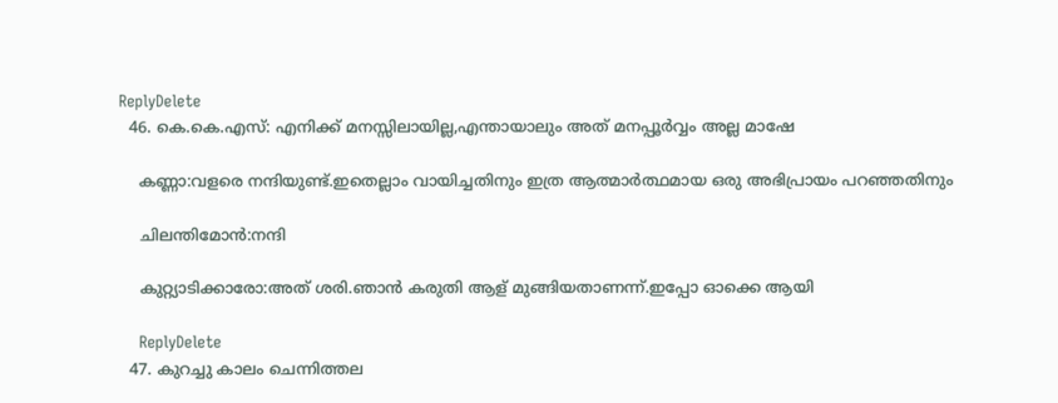ReplyDelete
  46. കെ.കെ.എസ്: എനിക്ക് മനസ്സിലായില്ല,എന്തായാലും അത് മനപ്പൂര്‍വ്വം അല്ല മാഷേ

    കണ്ണാ:വളരെ നന്ദിയുണ്ട്.ഇതെല്ലാം വായിച്ചതിനും ഇത്ര ആത്മാര്‍ത്ഥമായ ഒരു അഭിപ്രായം പറഞ്ഞതിനും

    ചിലന്തിമോന്‍:നന്ദി

    കുറ്റ്യാടിക്കാരോ:അത് ശരി.ഞാന്‍ കരുതി ആള്‌ മുങ്ങിയതാണന്ന്.ഇപ്പോ ഓക്കെ ആയി

    ReplyDelete
  47. കുറച്ചു കാലം ചെന്നിത്തല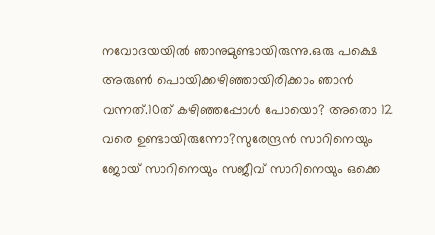നവോദയയിൽ ഞാനുമുണ്ടായിരുന്നു.ഒരു പക്ഷെ അരുൺ പൊയിക്കഴിഞ്ഞായിരിക്കാം ഞാൻ വന്നത്‌.10ത്‌ കഴിഞ്ഞപ്പോൾ പോയൊ? അതൊ 12 വരെ ഉണ്ടായിരുന്നോ?സുരേന്ദ്രൻ സാറിനെയും ജോയ്‌ സാറിനെയും സജീവ്‌ സാറിനെയും ഒക്കെ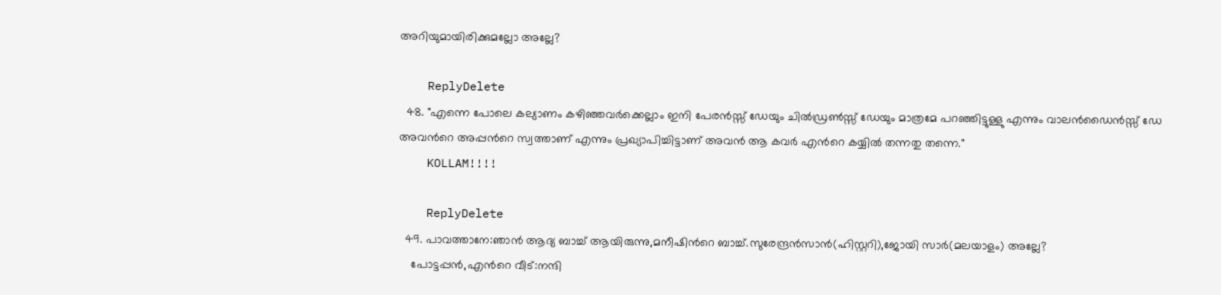അറിയുമായിരിക്കുമല്ലോ അല്ലേ?

    ReplyDelete
  48. "എന്നെ പോലെ കല്യാണം കഴിഞ്ഞവര്‍ക്കെല്ലാം ഇനി പേരന്‍സ്സ് ഡേയും ചില്‍ഡ്രണ്‍സ്സ് ഡേയും മാത്രമേ പറഞ്ഞിട്ടുള്ളു എന്നും വാലന്‍ഡൈന്‍സ്സ് ഡേ അവന്‍റെ അപ്പന്‍റെ സ്വത്താണ്‌ എന്നും പ്രഖ്യാപിച്ചിട്ടാണ്‌ അവന്‍ ആ കവര്‍ എന്‍റെ കയ്യില്‍ തന്നതു തന്നെ."
    KOLLAM!!!!

    ReplyDelete
  49. പാവത്താനേ:ഞാന്‍ ആദ്യ ബാച്ച് ആയിരുന്നു,മനീഷിന്‍റെ ബാച്ച്.സുരേന്ദ്രന്‍സാന്‍(ഹിസ്റ്ററി),ജോയി സാര്‍(മലയാളം) അല്ലേ?
    പോട്ടപ്പന്‍,എന്‍റെ വീട്:നന്ദി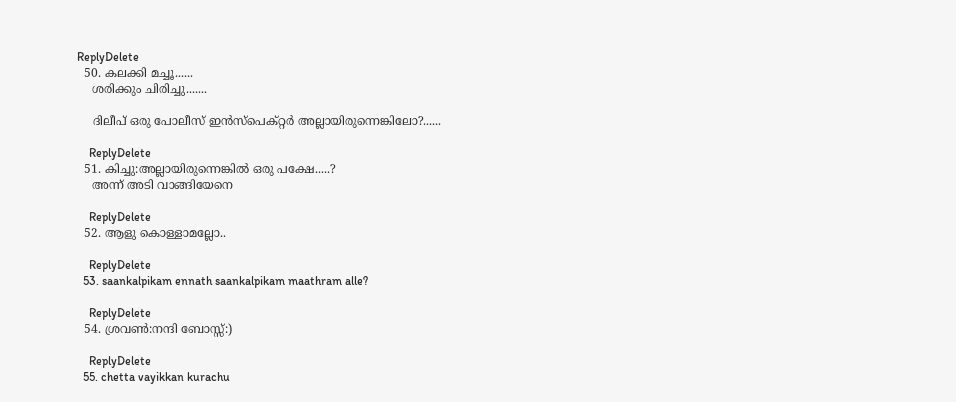ReplyDelete
  50. കലക്കി മച്ചൂ......
    ശരിക്കും ചിരിച്ചു.......

    ദിലീപ് ഒരു പോലീസ് ഇന്‍സ്പെക്റ്റര്‍ അല്ലായിരുന്നെങ്കിലോ?......

    ReplyDelete
  51. കിച്ചു:അല്ലായിരുന്നെങ്കില്‍ ഒരു പക്ഷേ.....?
    അന്ന് അടി വാങ്ങിയേനെ

    ReplyDelete
  52. ആളു കൊള്ളാമല്ലോ..

    ReplyDelete
  53. saankalpikam ennath saankalpikam maathram alle?

    ReplyDelete
  54. ശ്രവണ്‍:നന്ദി ബോസ്സ്:)

    ReplyDelete
  55. chetta vayikkan kurachu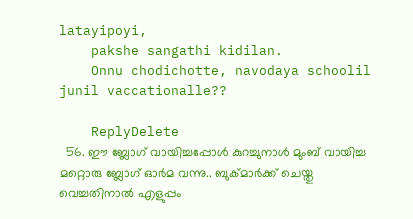latayipoyi,
    pakshe sangathi kidilan.
    Onnu chodichotte, navodaya schoolil junil vaccationalle??

    ReplyDelete
  56. ഈ ബ്ലോഗ്‌ വായിച്ചപ്പോള്‍ കുറച്ചുനാള്‍ മുംബ് വായിച്ച മറ്റൊരു ബ്ലോഗ്‌ ഓര്‍മ വന്നു.. ബുക്മാര്‍ക്ക് ചെയ്തു വെച്ചതിനാല്‍ എളുപ്പം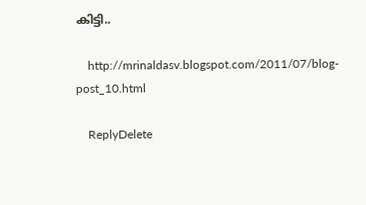കിട്ടി..

    http://mrinaldasv.blogspot.com/2011/07/blog-post_10.html

    ReplyDelete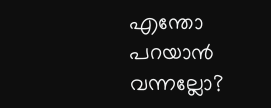എന്തോ പറയാന്‍ വന്നല്ലോ?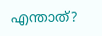എന്താത്?